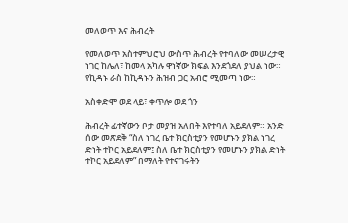መለወጥ እና ሕብረት

የመለወጥ አስተምህሮህ ውስጥ ሕብረት የተባለው መሠረታዊ ነገር ከሌለ፣ ከመላ አካሉ ዋነኛው ክፍል እንደጎደለ ያህል ነው። የኪዳኑ ራስ ከኪዳኑን ሕዝብ ጋር አብሮ ሚመጣ ነው።

አስቀድሞ ወደ ላይ፣ ቀጥሎ ወደ ጎን

ሕብረት ፊተኛውን ቦታ መያዝ አለበት እየተባለ አይደለም። አንድ ሰው መጽደቅ “ስለ ነገረ ቤተ ክርስቲያን የመሆኑን ያክል ነገረ ድነት ተኮር አይደለም፤ ስለ ቤተ ክርስቲያን የመሆኑን ያክል ድነት ተኮር አይደለም” በማለት የተናገሩትን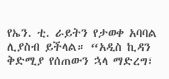የኤን. ቲ. ራይትን የታወቀ አባባል ሊያስብ ይችላል። “አዲስ ኪዳን ቅድሚያ የሰጠውን ኋላ ማድረግ፣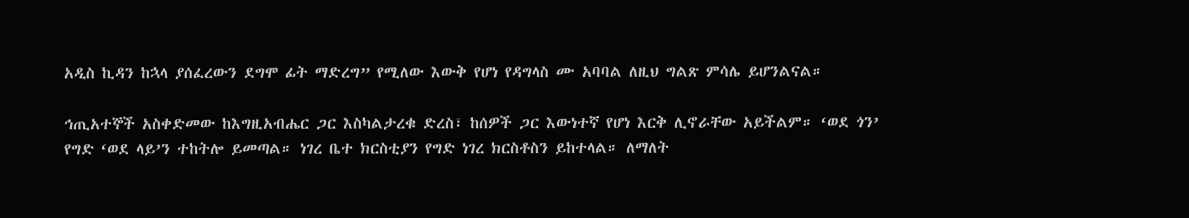አዲስ ኪዳን ከኋላ ያሰፈረውን ደግሞ ፊት ማድረግ” የሚለው እውቅ የሆነ የዳግላስ ሙ አባባል ለዚህ ግልጽ ምሳሌ ይሆንልናል።

ኅጢአተኞች አስቀድመው ከእግዚአብሔር ጋር እስካልታረቁ ድረስ፣ ከሰዎች ጋር እውነተኛ የሆነ እርቅ ሊኖራቸው አይችልም። ‘ወደ ጎን’ የግድ ‘ወደ ላይ’ን ተከትሎ ይመጣል። ነገረ ቤተ ክርስቲያን የግድ ነገረ ክርስቶስን ይከተላል። ለማለት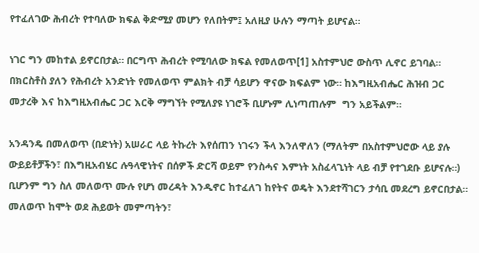የተፈለገው ሕብረት የተባለው ክፍል ቅድሚያ መሆን የለበትም፤ አለዚያ ሁሉን ማጣት ይሆናል።

ነገር ግን መከተል ይኖርበታል። በርግጥ ሕብረት የሚባለው ክፍል የመለወጥ[1] አስተምህሮ ውስጥ ሊኖር ይገባል። በክርስቶስ ያለን የሕብረት አንድነት የመለወጥ ምልክት ብቻ ሳይሆን ዋናው ክፍልም ነው። ከእግዚአብሔር ሕዝብ ጋር መታረቅ እና ከእግዚአብሔር ጋር እርቅ ማግኘት የሚለያዩ ነገሮች ቢሆኑም ሊነጣጠሉም  ግን አይችልም።

አንዳንዴ በመለወጥ (በድነት) አሠራር ላይ ትኩረት እየሰጠን ነገሩን ችላ እንለዋለን (ማለትም በአስተምህሮው ላይ ያሉ ውይይቶቻችን፣ በእግዚአብሄር ሉዓላዊነትና በሰዎች ድርሻ ወይም የንስሓና እምነት አስፈላጊነት ላይ ብቻ የተገደቡ ይሆናሉ።) ቢሆንም ግን ስለ መለወጥ ሙሉ የሆነ መረዳት እንዲኖር ከተፈለገ ከየትና ወዴት እንደተሻገርን ታሳቢ መደረግ ይኖርበታል። መለወጥ ከሞት ወደ ሕይወት መምጣትን፣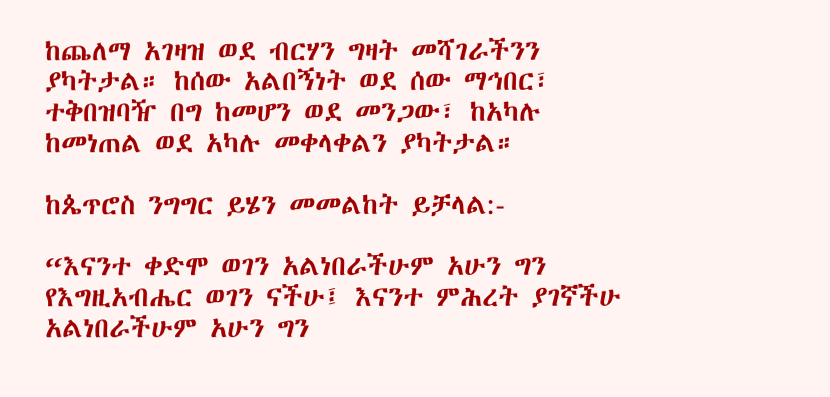ከጨለማ አገዛዝ ወደ ብርሃን ግዛት መሻገራችንን ያካትታል። ከሰው አልበኝነት ወደ ሰው ማኅበር፣ ተቅበዝባዥ በግ ከመሆን ወደ መንጋው፣ ከአካሉ ከመነጠል ወደ አካሉ መቀላቀልን ያካትታል።

ከጴጥሮስ ንግግር ይሄን መመልከት ይቻላል:-

“እናንተ ቀድሞ ወገን አልነበራችሁም አሁን ግን የእግዚአብሔር ወገን ናችሁ፤ እናንተ ምሕረት ያገኛችሁ አልነበራችሁም አሁን ግን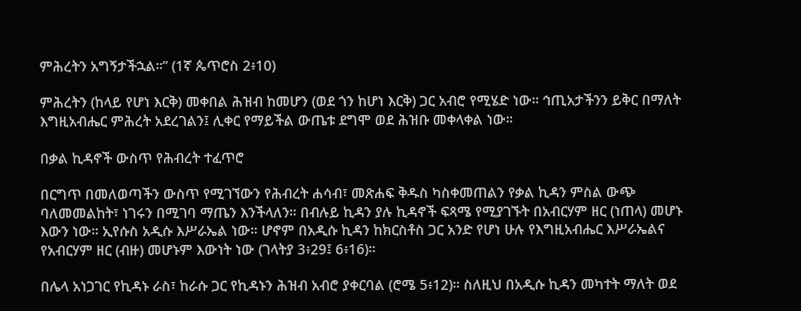ምሕረትን አግኝታችኋል።” (1ኛ ጴጥሮስ 2፥10)

ምሕረትን (ከላይ የሆነ እርቅ) መቀበል ሕዝብ ከመሆን (ወደ ጎን ከሆነ እርቅ) ጋር አብሮ የሚሄድ ነው። ኅጢአታችንን ይቅር በማለት እግዚአብሔር ምሕረት አደረገልን፤ ሊቀር የማይችል ውጤቱ ደግሞ ወደ ሕዝቡ መቀላቀል ነው።

በቃል ኪዳኖች ውስጥ የሕብረት ተፈጥሮ

በርግጥ በመለወጣችን ውስጥ የሚገኘውን የሕብረት ሐሳብ፣ መጽሐፍ ቅዱስ ካስቀመጠልን የቃል ኪዳን ምስል ውጭ ባለመመልከት፣ ነገሩን በሚገባ ማጤን እንችላለን። በብሉይ ኪዳን ያሉ ኪዳኖች ፍጻሜ የሚያገኙት በአብርሃም ዘር (ነጠላ) መሆኑ እውን ነው። ኢየሱስ አዲሱ እሥራኤል ነው። ሆኖም በአዲሱ ኪዳን ከክርስቶስ ጋር አንድ የሆነ ሁሉ የእግዚአብሔር እሥራኤልና የአብርሃም ዘር (ብዙ) መሆኑም እውነት ነው (ገላትያ 3፥29፤ 6፥16)።

በሌላ አነጋገር የኪዳኑ ራስ፣ ከራሱ ጋር የኪዳኑን ሕዝብ አብሮ ያቀርባል (ሮሜ 5፥12)። ስለዚህ በአዲሱ ኪዳን መካተት ማለት ወደ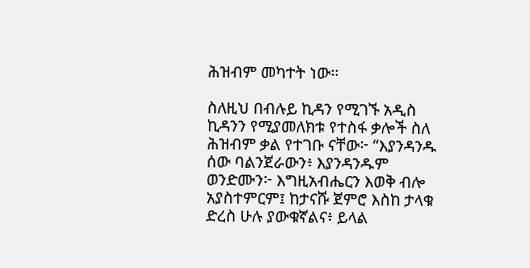ሕዝብም መካተት ነው።

ስለዚህ በብሉይ ኪዳን የሚገኙ አዲስ ኪዳንን የሚያመለክቱ የተስፋ ቃሎች ስለ ሕዝብም ቃል የተገቡ ናቸው፦ “እያንዳንዱ ሰው ባልንጀራውን፥ እያንዳንዱም ወንድሙን፦ እግዚአብሔርን እወቅ ብሎ አያስተምርም፤ ከታናሹ ጀምሮ እስከ ታላቁ ድረስ ሁሉ ያውቁኛልና፥ ይላል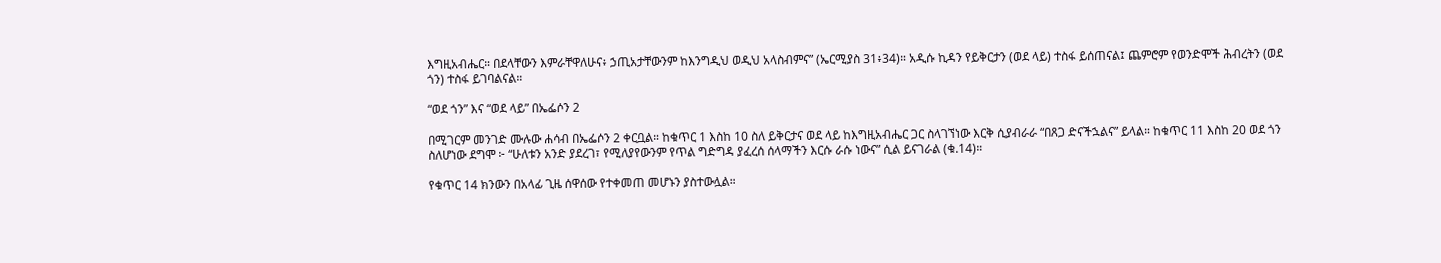እግዚአብሔር። በደላቸውን እምራቸዋለሁና፥ ኃጢአታቸውንም ከእንግዲህ ወዲህ አላስብምና” (ኤርሚያስ 31፥34)። አዲሱ ኪዳን የይቅርታን (ወደ ላይ) ተስፋ ይሰጠናል፤ ጨምሮም የወንድሞች ሕብረትን (ወደ ጎን) ተስፋ ይገባልናል።

“ወደ ጎን” እና “ወደ ላይ” በኤፌሶን 2

በሚገርም መንገድ ሙሉው ሐሳብ በኤፌሶን 2 ቀርቧል። ከቁጥር 1 እስከ 10 ስለ ይቅርታና ወደ ላይ ከእግዚአብሔር ጋር ስላገኘነው እርቅ ሲያብራራ “በጸጋ ድናችኋልና” ይላል። ከቁጥር 11 እስከ 20 ወደ ጎን ስለሆነው ደግሞ ፦ “ሁለቱን አንድ ያደረገ፣ የሚለያየውንም የጥል ግድግዳ ያፈረሰ ሰላማችን እርሱ ራሱ ነውና” ሲል ይናገራል (ቁ.14)።

የቁጥር 14 ክንውን በአላፊ ጊዜ ሰዋሰው የተቀመጠ መሆኑን ያስተውሏል።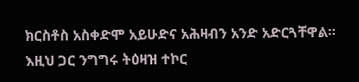ክርስቶስ አስቀድሞ አይሁድና አሕዛብን አንድ አድርጓቸዋል። እዚህ ጋር ንግግሩ ትዕዛዝ ተኮር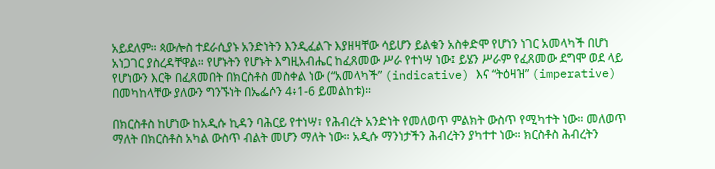አይደለም። ጳውሎስ ተደራሲያኑ አንድነትን እንዲፈልጉ እያዘዛቸው ሳይሆን ይልቁን አስቀድሞ የሆነን ነገር አመላካች በሆነ አነጋገር ያስረዳቸዋል። የሆኑትን የሆኑት እግዚአብሔር ከፈጸመው ሥራ የተነሣ ነው፤ ይሄን ሥራም የፈጸመው ደግሞ ወደ ላይ የሆነውን እርቅ በፈጸመበት በክርስቶስ መስቀል ነው (“አመላካች” (indicative) እና “ትዕዛዝ” (imperative) በመካከላቸው ያለውን ግንኙነት በኤፌሶን 4፥1-6 ይመልከቱ)።

በክርስቶስ ከሆነው ከአዲሱ ኪዳን ባሕርይ የተነሣ፣ የሕብረት አንድነት የመለወጥ ምልክት ውስጥ የሚካተት ነው። መለወጥ ማለት በክርስቶስ አካል ውስጥ ብልት መሆን ማለት ነው። አዲሱ ማንነታችን ሕብረትን ያካተተ ነው። ክርስቶስ ሕብረትን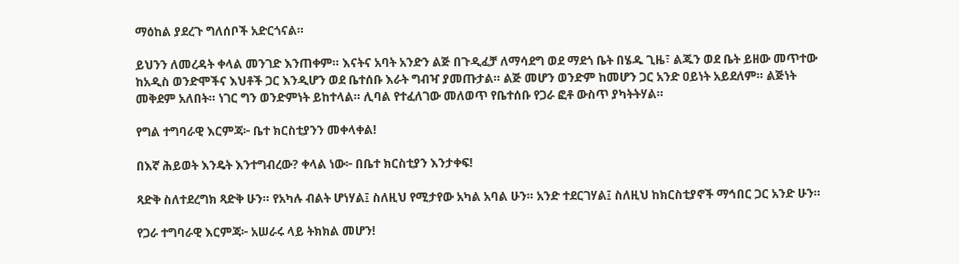ማዕከል ያደረጉ ግለሰቦች አድርጎናል።

ይህንን ለመረዳት ቀላል መንገድ እንጠቀም። እናትና አባት አንድን ልጅ በጉዲፈቻ ለማሳደግ ወደ ማደጎ ቤት በሄዱ ጊዜ፣ ልጁን ወደ ቤት ይዘው መጥተው ከአዲስ ወንድሞችና እህቶች ጋር እንዲሆን ወደ ቤተሰቡ እራት ግብዣ ያመጡታል። ልጅ መሆን ወንድም ከመሆን ጋር አንድ ዐይነት አይደለም። ልጅነት መቅደም አለበት። ነገር ግን ወንድምነት ይከተላል። ሊባል የተፈለገው መለወጥ የቤተሰቡ የጋራ ፎቶ ውስጥ ያካትትሃል።

የግል ተግባራዊ እርምጃ፦ ቤተ ክርስቲያንን መቀላቀል!

በእኛ ሕይወት እንዴት እንተግብረው? ቀላል ነው፦ በቤተ ክርስቲያን እንታቀፍ!

ጻድቅ ስለተደረግክ ጻድቅ ሁን። የአካሉ ብልት ሆነሃል፤ ስለዚህ የሚታየው አካል አባል ሁን። አንድ ተደርገሃል፤ ስለዚህ ከክርስቲያኖች ማኅበር ጋር አንድ ሁን።

የጋራ ተግባራዊ እርምጃ፦ አሠራሩ ላይ ትክክል መሆን!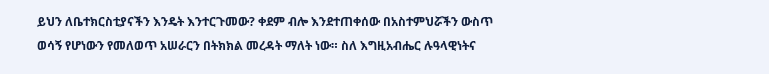ይህን ለቤተክርስቲያናችን እንዴት እንተርጉመው? ቀደም ብሎ እንደተጠቀሰው በአስተምህሯችን ውስጥ ወሳኝ የሆነውን የመለወጥ አሠራርን በትክክል መረዳት ማለት ነው። ስለ እግዚአብሔር ሉዓላዊነትና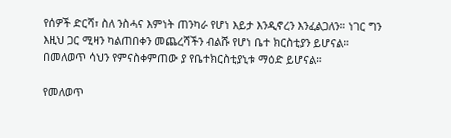የሰዎች ድርሻ፣ ስለ ንስሓና እምነት ጠንካራ የሆነ እይታ እንዲኖረን እንፈልጋለን። ነገር ግን እዚህ ጋር ሚዛን ካልጠበቀን መጨረሻችን ብልሹ የሆነ ቤተ ክርስቲያን ይሆናል። በመለወጥ ሳህን የምናስቀምጠው ያ የቤተክርስቲያኒቱ ማዕድ ይሆናል።

የመለወጥ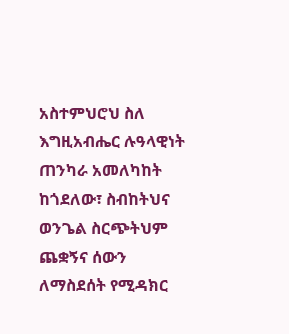አስተምህሮህ ስለ እግዚአብሔር ሉዓላዊነት ጠንካራ አመለካከት ከጎደለው፣ ስብከትህና ወንጌል ስርጭትህም ጨቋኝና ሰውን ለማስደሰት የሚዳክር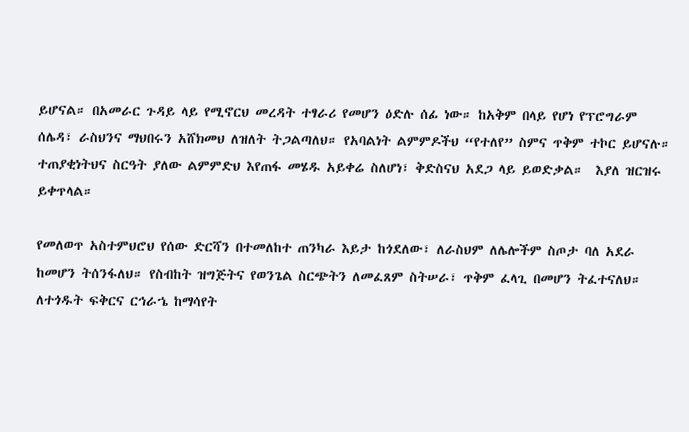ይሆናል። በአመራር ጉዳይ ላይ የሚኖርህ መረዳት ተፃራሪ የመሆን ዕድሉ ሰፊ ነው። ከአቅም በላይ የሆነ የፕሮግራም ሰሌዳ፣ ራስህንና ማህበሩን አሸክመህ ለዝለት ትጋልጣለህ። የአባልነት ልምምዶችህ “የተለየ” ስምና ጥቅም ተኮር ይሆናሉ። ተጠያቂነትህና ስርዓት ያለው ልምምድህ እየጠፋ መሄዱ አይቀሬ ስለሆነ፣ ቅድስናህ አደጋ ላይ ይወድቃል።  እያለ ዝርዝሩ ይቀጥላል።

የመለወጥ አስተምህሮህ የሰው ድርሻን በተመለከተ ጠንካራ እይታ ከጎደለው፣ ለራስህም ለሌሎችም ስጦታ ባለ አደራ ከመሆን ትሰንፋለህ። የስብከት ዝግጅትና የወንጌል ስርጭትን ለመፈጸም ስትሠራ፣ ጥቅም ፈላጊ በመሆን ትፈተናለህ። ለተጎዱት ፍቅርና ርኅራኄ ከማሳየት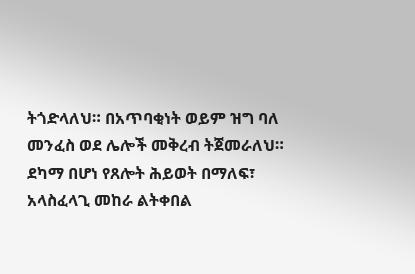ትጎድላለህ። በአጥባቂነት ወይም ዝግ ባለ መንፈስ ወደ ሌሎች መቅረብ ትጀመራለህ። ደካማ በሆነ የጸሎት ሕይወት በማለፍ፣ አላስፈላጊ መከራ ልትቀበል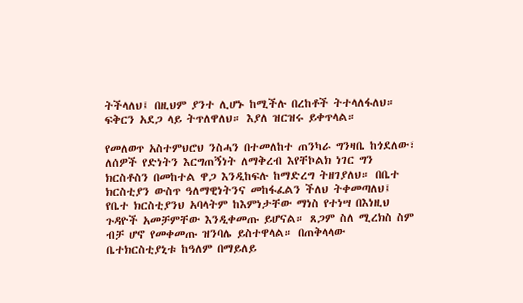ትችላለህ፤ በዚህም ያንተ ሊሆኑ ከሚችሉ በረከቶች ትተላለፋለህ። ፍቅርን አደጋ ላይ ትጥለዋለህ። እያለ ዝርዝሩ ይቀጥላል።

የመለወጥ አስተምህሮህ ንስሓን በተመለከተ ጠንካራ ግንዛቤ ከጎደለው፣ ለሰዎች የድነትን እርግጠኝነት ለማቅረብ እየቸኮልክ ነገር ግን ክርስቶስን በመከተል ዋጋ እንዲከፍሉ ከማድረግ ትዘገያለህ። በቤተ ክርስቲያን ውስጥ ዓለማዊነትንና መከፋፈልን ችለህ ትቀመጣለህ፤ የቤተ ክርስቲያንህ አባላትም ከእምነታቸው ማነስ የተነሣ በእነዚህ ጉዳዮች አመቻምቸው እንዲቀመጡ ይሆናል። ጸጋም ስለ ሚረክስ ስም ብቻ ሆኖ የመቀመጡ ዝንባሌ ይስተዋላል። በጠቅላላው ቤተክርስቲያኒቱ ከዓለም በማይለይ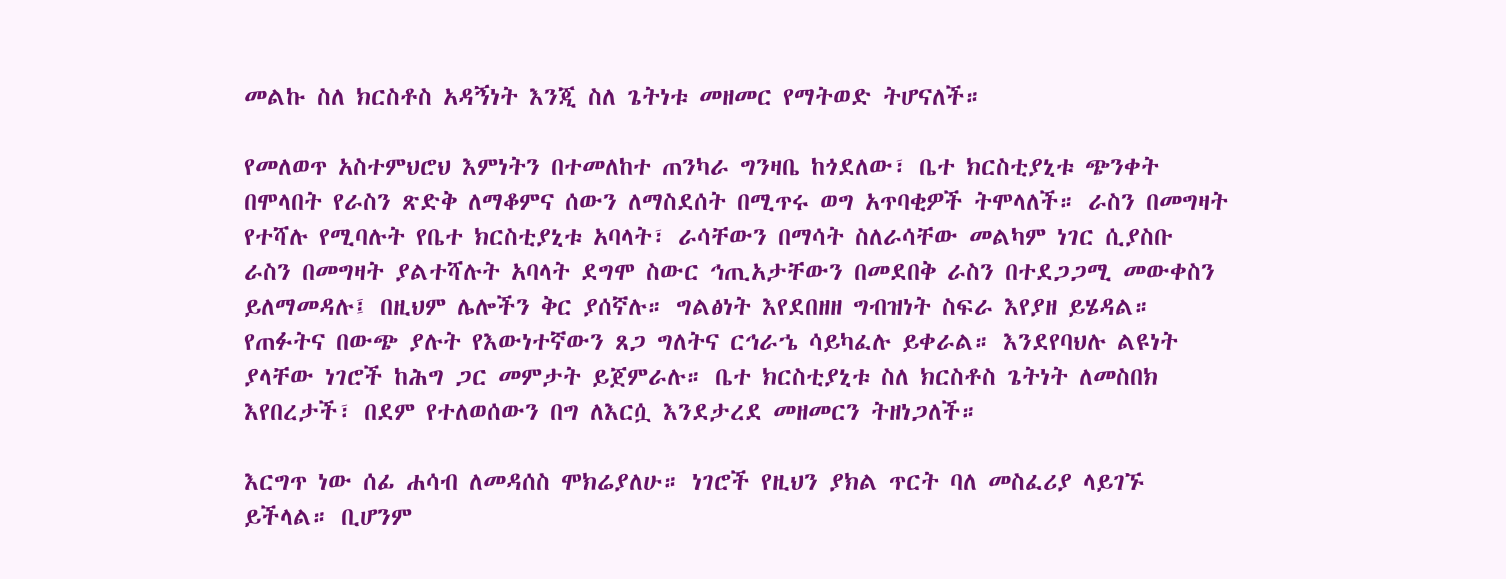መልኩ ስለ ክርስቶስ አዳኝነት እንጂ ስለ ጌትነቱ መዘመር የማትወድ ትሆናለች።

የመለወጥ አስተምህሮህ እምነትን በተመለከተ ጠንካራ ግንዛቤ ከጎደለው፣ ቤተ ክርስቲያኒቱ ጭንቀት በሞላበት የራስን ጽድቅ ለማቆምና ሰውን ለማስደሰት በሚጥሩ ወግ አጥባቂዎች ትሞላለች። ራስን በመግዛት የተሻሉ የሚባሉት የቤተ ክርስቲያኒቱ አባላት፣ ራሳቸውን በማሳት ስለራሳቸው መልካም ነገር ሲያስቡ ራስን በመግዛት ያልተሻሉት አባላት ደግሞ ስውር ኅጢአታቸውን በመደበቅ ራስን በተደጋጋሚ መውቀስን ይለማመዳሉ፤ በዚህም ሌሎችን ቅር ያሰኛሉ። ግልፅነት እየደበዘዘ ግብዝነት ስፍራ እየያዘ ይሄዳል። የጠፉትና በውጭ ያሉት የእውነተኛውን ጸጋ ግለትና ርኅራኄ ሳይካፈሉ ይቀራል። እንደየባህሉ ልዩነት ያላቸው ነገሮች ከሕግ ጋር መምታት ይጀምራሉ። ቤተ ክርስቲያኒቱ ስለ ክርስቶስ ጌትነት ለመስበክ እየበረታች፣ በደም የተለወሰውን በግ ለእርሷ እንደታረደ መዘመርን ትዘነጋለች።

እርግጥ ነው ሰፊ ሐሳብ ለመዳሰስ ሞክሬያለሁ። ነገሮች የዚህን ያክል ጥርት ባለ መስፈሪያ ላይገኙ ይችላል። ቢሆንም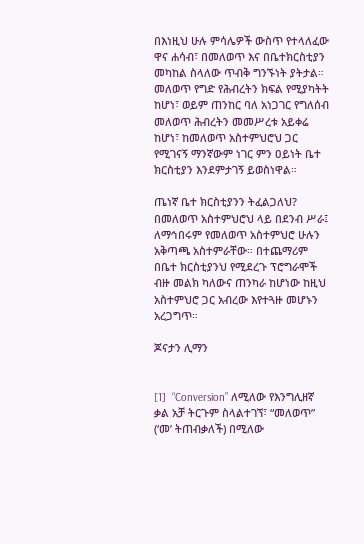በእነዚህ ሁሉ ምሳሌዎች ውስጥ የተላለፈው ዋና ሐሳብ፣ በመለወጥ እና በቤተክርስቲያን መካከል ስላለው ጥብቅ ግንኙነት ያትታል። መለወጥ የግድ የሕብረትን ክፍል የሚያካትት ከሆነ፣ ወይም ጠንከር ባለ አነጋገር የግለሰብ መለወጥ ሕብረትን መመሥረቱ አይቀሬ ከሆነ፣ ከመለወጥ አስተምህሮህ ጋር የሚገናኝ ማንኛውም ነገር ምን ዐይነት ቤተ ክርስቲያን እንደምታገኝ ይወስነዋል።

ጤነኛ ቤተ ክርስቲያንን ትፈልጋለህ? በመለወጥ አስተምህሮህ ላይ በደንብ ሥራ፤ ለማኅበሩም የመለወጥ አስተምህሮ ሁሉን አቅጣጫ አስተምራቸው። በተጨማሪም በቤተ ክርስቲያንህ የሚደረጉ ፕሮግራሞች ብዙ መልክ ካለውና ጠንካራ ከሆነው ከዚህ አስተምህሮ ጋር አብረው እየተጓዙ መሆኑን አረጋግጥ።

ጆናታን ሊማን


[1]  “Conversion” ለሚለው የእንግሊዘኛ ቃል አቻ ትርጉም ስላልተገኘ፣ “መለወጥ” (‘መ’ ትጠብቃለች) በሚለው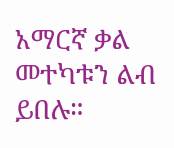አማርኛ ቃል መተካቱን ልብ ይበሉ።